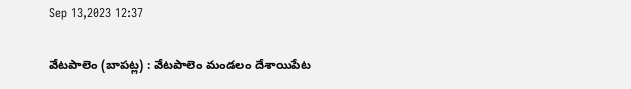Sep 13,2023 12:37

వేటపాలెం (బాపట్ల) : వేటపాలెం మండలం దేశాయిపేట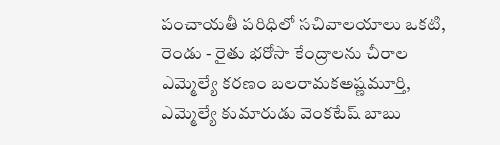పంచాయతీ పరిధిలో సచివాలయాలు ఒకటి, రెండు - రైతు భరోసా కేంద్రాలను చీరాల ఎమ్మెల్యే కరణం బలరామకఅష్ణమూర్తి, ఎమ్మెల్యే కుమారుడు వెంకటేష్‌ బాబు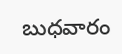బుధవారం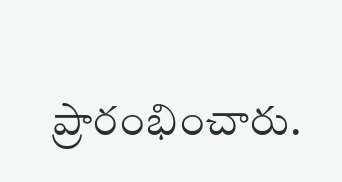ప్రారంభించారు.